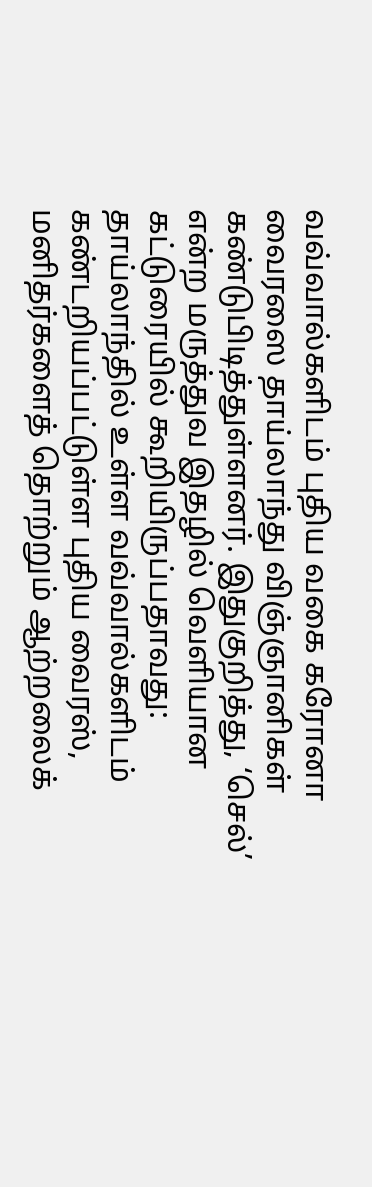வவ்வால்களிடம் புதிய வகை கரோனா வைரஸை தாய்லாந்து விஞ்ஞானிகள் கண்டுபிடித்துள்ளனர். இதுகுறித்து, ‘செல்’ என்ற மருத்துவ இதழில் வெளியான கட்டுரையில் கூறியிருப்பதாவது:
தாய்லாந்தில் உள்ள வவ்வால்களிடம் கண்டறியப்பட்டுள்ள புதிய வைரஸ், மனிதர்களைத் தொற்றும் ஆற்றலைக்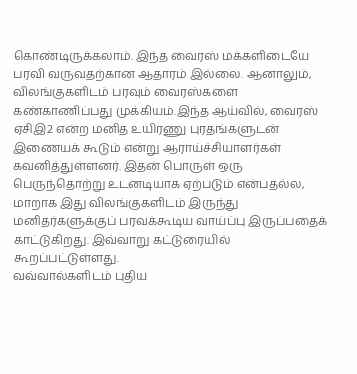கொண்டிருக்கலாம். இந்த வைரஸ் மக்களிடையே பரவி வருவதற்கான ஆதாரம் இல்லை. ஆனாலும், விலங்குகளிடம் பரவும் வைரஸ்களை கண்காணிப்பது முக்கியம்.இந்த ஆய்வில், வைரஸ் ஏசிஇ2 என்ற மனித உயிரணு புரதங்களுடன் இணையக் கூடும் என்று ஆராய்ச்சியாளர்கள் கவனித்துள்ளனர். இதன் பொருள் ஒரு பெருந்தொற்று உடனடியாக ஏற்படும் என்பதல்ல, மாறாக இது விலங்குகளிடம் இருந்து மனிதர்களுக்குப் பரவக்கூடிய வாய்ப்பு இருப்பதைக் காட்டுகிறது. இவ்வாறு கட்டுரையில் கூறப்பட்டுள்ளது.
வவ்வால்களிடம் புதிய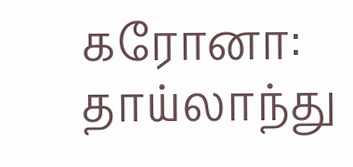கரோனா: தாய்லாந்து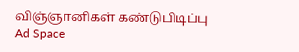விஞ்ஞானிகள் கண்டுபிடிப்பு
Ad Space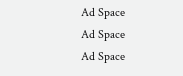Ad Space
Ad Space
Ad Space